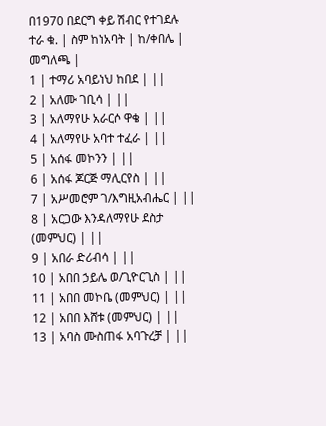በ1970 በደርግ ቀይ ሽብር የተገደሉ
ተራ ቁ. | ስም ከነአባት | ከ/ቀበሌ | መግለጫ |
1 | ተማሪ አባይነህ ከበደ | ||
2 | አለሙ ገቢሳ | ||
3 | አለማየሁ አራርሶ ዋቄ | ||
4 | አለማየሁ አባተ ተፈራ | ||
5 | አሰፋ መኮንን | ||
6 | አሰፋ ጆርጅ ማሊርየስ | ||
7 | አሥመሮም ገ/እግዚአብሔር | ||
8 | አርጋው እንዳለማየሁ ደስታ (መምህር) | ||
9 | አበራ ድሪብሳ | ||
10 | አበበ ኃይሌ ወ/ጊዮርጊስ | ||
11 | አበበ መኮቤ (መምህር) | ||
12 | አበበ እሸቱ (መምህር) | ||
13 | አባስ ሙስጠፋ አባጉረቻ | ||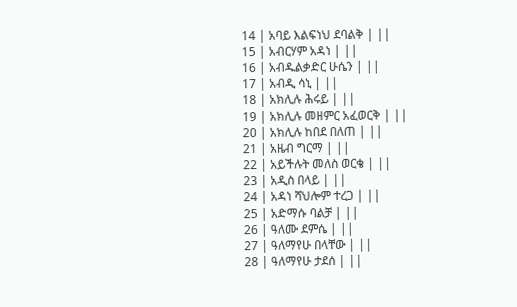14 | አባይ እልፍነህ ደባልቅ | ||
15 | አብርሃም አዳነ | ||
16 | አብዱልቃድር ሁሴን | ||
17 | አብዲ ሳኒ | ||
18 | አክሊሉ ሕሩይ | ||
19 | አክሊሉ መዘምር አፈወርቅ | ||
20 | አክሊሉ ከበደ በለጠ | ||
21 | አዜብ ግርማ | ||
22 | አይችሉት መለስ ወርቄ | ||
23 | አዲስ በላይ | ||
24 | አዳነ ሻህሎም ተረጋ | ||
25 | አድማሱ ባልቻ | ||
26 | ዓለሙ ደምሴ | ||
27 | ዓለማየሁ በላቸው | ||
28 | ዓለማየሁ ታደሰ | ||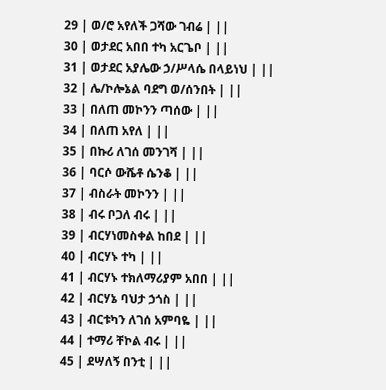29 | ወ/ሮ አየለች ጋሻው ገብሬ | ||
30 | ወታደር አበበ ተካ አርጌቦ | ||
31 | ወታደር አያሌው ኃ/ሥላሴ በላይነህ | ||
32 | ሌ/ኮሎኔል ባደግ ወ/ሰንበት | ||
33 | በለጠ መኮንን ጣሰው | ||
34 | በለጠ አየለ | ||
35 | በኩሪ ለገሰ መንገሻ | ||
36 | ባርሶ ውሼቶ ሴንቆ | ||
37 | ብስራት መኮንን | ||
38 | ብሩ ቦጋለ ብሩ | ||
39 | ብርሃነመስቀል ከበደ | ||
40 | ብርሃኑ ተካ | ||
41 | ብርሃኑ ተክለማሪያም አበበ | ||
42 | ብርሃኔ ባህታ ኃጎስ | ||
43 | ብርቱካን ለገሰ አምባዬ | ||
44 | ተማሪ ቸኮል ብሩ | ||
45 | ደሣለኝ በንቲ | ||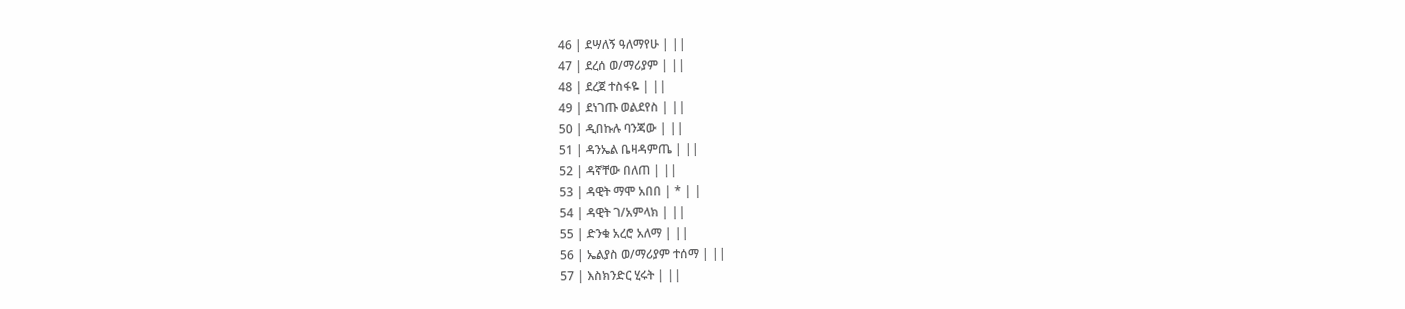46 | ደሣለኝ ዓለማየሁ | ||
47 | ደረሰ ወ/ማሪያም | ||
48 | ደረጀ ተስፋዬ | ||
49 | ደነገጡ ወልደየስ | ||
50 | ዲበኩሉ ባንጃው | ||
51 | ዳንኤል ቤዛዳምጤ | ||
52 | ዳኛቸው በለጠ | ||
53 | ዳዊት ማሞ አበበ | * | |
54 | ዳዊት ገ/አምላክ | ||
55 | ድንቁ አረሮ አለማ | ||
56 | ኤልያስ ወ/ማሪያም ተሰማ | ||
57 | እስክንድር ሂሩት | ||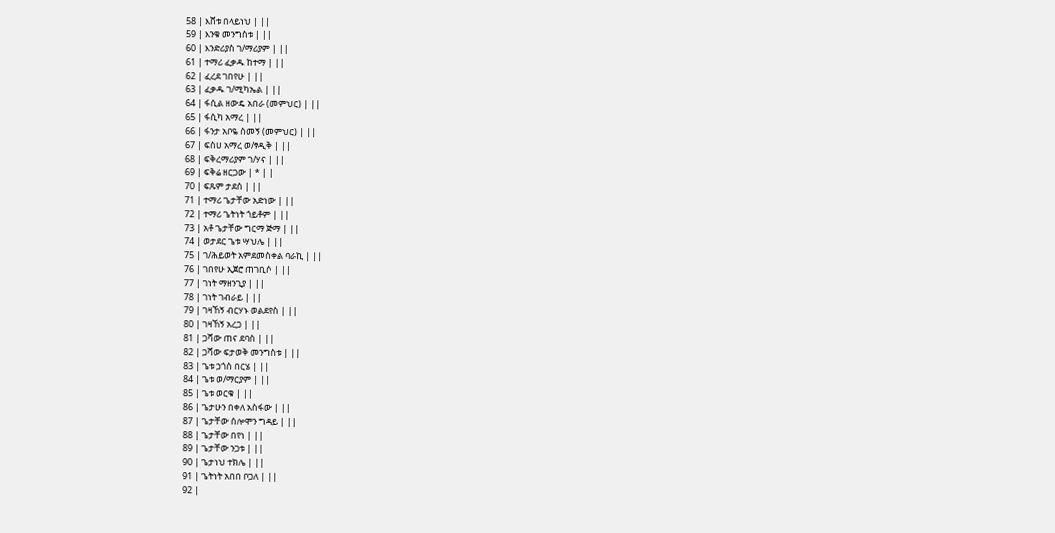58 | እሸቱ በላይነህ | ||
59 | እንቁ መንግስቱ | ||
60 | እንድሪያስ ገ/ማሪያም | ||
61 | ተማሪ ፈቃዱ ከተማ | ||
62 | ፈረደ ገበየሁ | ||
63 | ፈቃዱ ገ/ሚካኤል | ||
64 | ፋሲል ዘውዴ አበራ (መምህር) | ||
65 | ፋሲካ አማረ | ||
66 | ፋንታ አቦዬ ስመኝ (መምህር) | ||
67 | ፍስሀ አማረ ወ/ፃዲቅ | ||
68 | ፍቅረማሪያም ገ/ሃና | ||
69 | ፍቅሬ ዘርጋው | * | |
70 | ፍጹም ታደሰ | ||
71 | ተማሪ ጌታቸው አድነው | ||
72 | ተማሪ ጌትነት ጎይቶም | ||
73 | አቶ ጌታቸው ግርማ ጅማ | ||
74 | ወታደር ጌቱ ሣህሌ | ||
75 | ገ/ሕይወት አምደመስቀል ባራኪ | ||
76 | ገበየሁ ኢጀሮ ጠገቢሶ | ||
77 | ገነት ማዘንጊያ | ||
78 | ገነት ገብራይ | ||
79 | ገዛኸኝ ብርሃኑ ወልደየስ | ||
80 | ገዛኸኝ አረጋ | ||
81 | ጋሻው ጠና ደባስ | ||
82 | ጋሻው ፍታወቅ መንግስቱ | ||
83 | ጌቱ ኃጎስ በርሄ | ||
84 | ጌቱ ወ/ማርያም | ||
85 | ጌቱ ወርቁ | ||
86 | ጌታሁን በቀለ አስፋው | ||
87 | ጌታቸው ሰሎሞን ግዳይ | ||
88 | ጌታቸው በየነ | ||
89 | ጌታቸው ንጋቱ | ||
90 | ጌታነህ ተክሌ | ||
91 | ጌትነት አበበ ቦጋለ | ||
92 |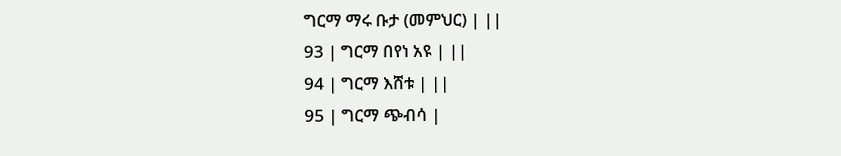ግርማ ማሩ ቡታ (መምህር) | ||
93 | ግርማ በየነ አዩ | ||
94 | ግርማ እሸቱ | ||
95 | ግርማ ጭብሳ |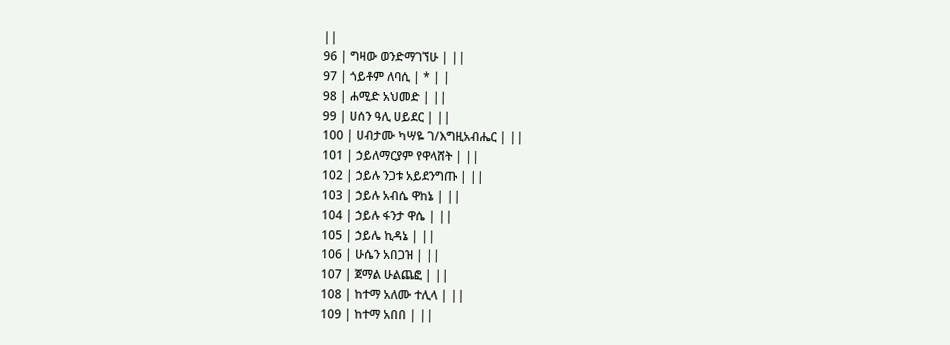||
96 | ግዛው ወንድማገኘሁ | ||
97 | ጎይቶም ለባሲ | * | |
98 | ሐሚድ አህመድ | ||
99 | ሀሰን ዓሊ ሀይደር | ||
100 | ሀብታሙ ካሣዬ ገ/እግዚአብሔር | ||
101 | ኃይለማርያም የዋላሸት | ||
102 | ኃይሉ ንጋቱ አይደንግጡ | ||
103 | ኃይሉ አብሴ ዋከኔ | ||
104 | ኃይሉ ፋንታ ዋሴ | ||
105 | ኃይሌ ኪዳኔ | ||
106 | ሁሴን አበጋዝ | ||
107 | ጀማል ሁልጨፎ | ||
108 | ከተማ አለሙ ተሊላ | ||
109 | ከተማ አበበ | ||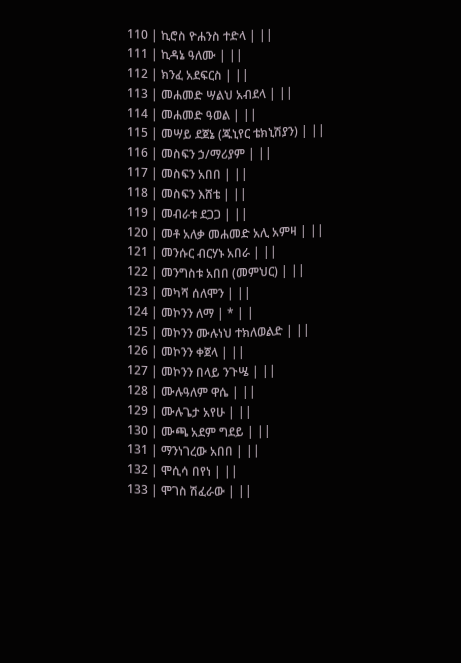110 | ኪሮስ ዮሐንስ ተድላ | ||
111 | ኪዳኔ ዓለሙ | ||
112 | ክንፈ አደፍርስ | ||
113 | መሐመድ ሣልህ አብደላ | ||
114 | መሐመድ ዓወል | ||
115 | መሣይ ደጀኔ (ጁኒየር ቴክኒሽያን) | ||
116 | መስፍን ኃ/ማሪያም | ||
117 | መስፍን አበበ | ||
118 | መስፍን እሸቴ | ||
119 | መብራቱ ደጋጋ | ||
120 | መቶ አለቃ መሐመድ አሊ አምዛ | ||
121 | መንሱር ብርሃኑ አበራ | ||
122 | መንግስቱ አበበ (መምህር) | ||
123 | መካሻ ሰለሞን | ||
124 | መኮንን ለማ | * | |
125 | መኮንን ሙሉነህ ተክለወልድ | ||
126 | መኮንን ቀጀላ | ||
127 | መኮንን በላይ ንጉሤ | ||
128 | ሙሉዓለም ዋሴ | ||
129 | ሙሉጌታ አየሁ | ||
130 | ሙጫ አደም ግደይ | ||
131 | ማንነገረው አበበ | ||
132 | ሞሲሳ በየነ | ||
133 | ሞገስ ሽፈራው | ||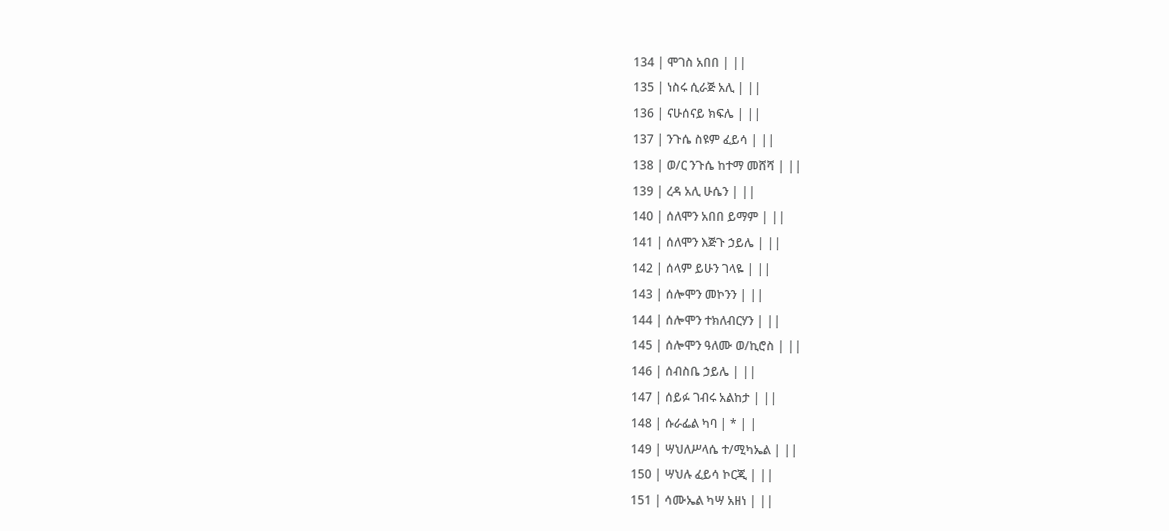134 | ሞገስ አበበ | ||
135 | ነስሩ ሲራጅ አሊ | ||
136 | ናሁሰናይ ክፍሌ | ||
137 | ንጉሴ ስዩም ፈይሳ | ||
138 | ወ/ር ንጉሴ ከተማ መሸሻ | ||
139 | ረዳ አሊ ሁሴን | ||
140 | ሰለሞን አበበ ይማም | ||
141 | ሰለሞን እጅጉ ኃይሌ | ||
142 | ሰላም ይሁን ገላዬ | ||
143 | ሰሎሞን መኮንን | ||
144 | ሰሎሞን ተክለብርሃን | ||
145 | ሰሎሞን ዓለሙ ወ/ኪሮስ | ||
146 | ሰብስቤ ኃይሌ | ||
147 | ሰይፉ ገብሩ አልከታ | ||
148 | ሱራፌል ካባ | * | |
149 | ሣህለሥላሴ ተ/ሚካኤል | ||
150 | ሣህሉ ፈይሳ ኮርጂ | ||
151 | ሳሙኤል ካሣ አዘነ | ||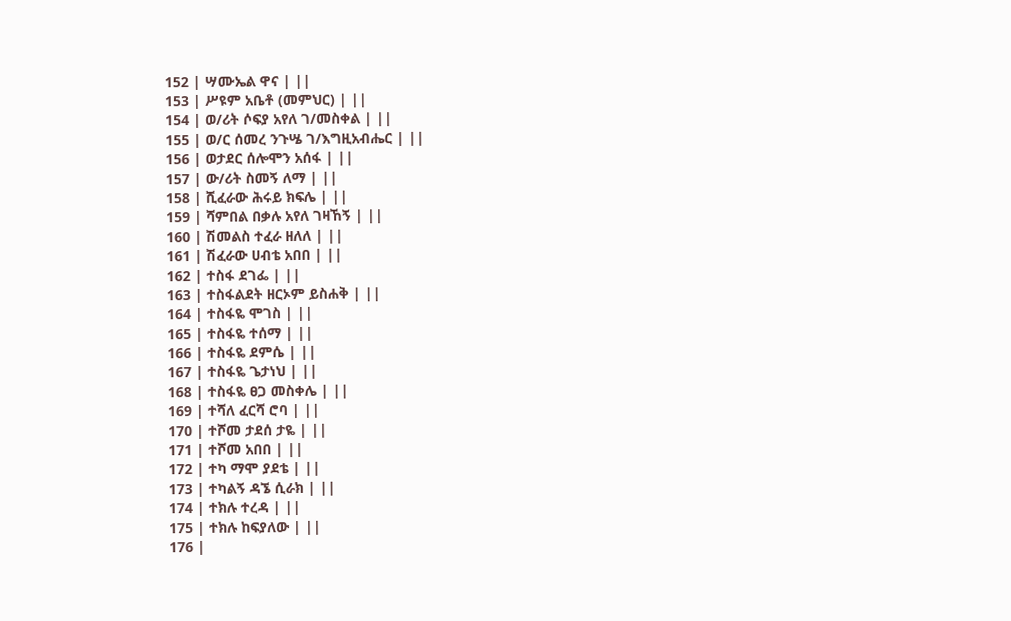152 | ሣሙኤል ዋና | ||
153 | ሥዩም አቤቶ (መምህር) | ||
154 | ወ/ሪት ሶፍያ አየለ ገ/መስቀል | ||
155 | ወ/ር ሰመረ ንጉሤ ገ/እግዚአብሔር | ||
156 | ወታደር ሰሎሞን አሰፋ | ||
157 | ው/ሪት ስመኝ ለማ | ||
158 | ሺፈራው ሕሩይ ክፍሌ | ||
159 | ሻምበል በቃሉ አየለ ገዛኸኝ | ||
160 | ሽመልስ ተፈራ ዘለለ | ||
161 | ሽፈራው ሀብቴ አበበ | ||
162 | ተስፋ ደገፌ | ||
163 | ተስፋልደት ዘርኦም ይስሐቅ | ||
164 | ተስፋዬ ሞገስ | ||
165 | ተስፋዬ ተሰማ | ||
166 | ተስፋዬ ደምሴ | ||
167 | ተስፋዬ ጌታነህ | ||
168 | ተስፋዬ ፀጋ መስቀሌ | ||
169 | ተሻለ ፈርሻ ሮባ | ||
170 | ተሾመ ታደሰ ታዬ | ||
171 | ተሾመ አበበ | ||
172 | ተካ ማሞ ያደቴ | ||
173 | ተካልኝ ዳኜ ሲራክ | ||
174 | ተክሉ ተረዳ | ||
175 | ተክሉ ከፍያለው | ||
176 |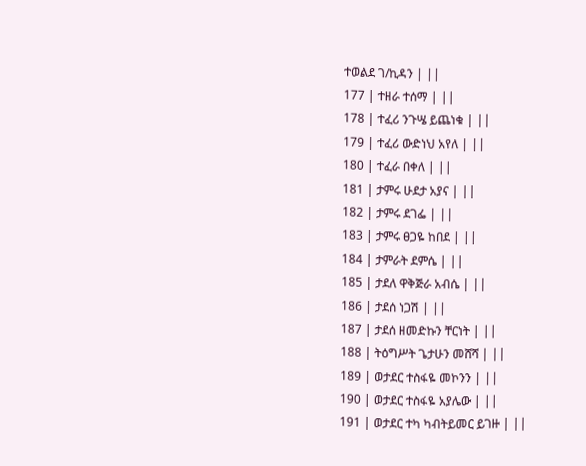ተወልደ ገ/ኪዳን | ||
177 | ተዘራ ተሰማ | ||
178 | ተፈሪ ንጉሤ ይጨነቁ | ||
179 | ተፈሪ ውድነህ አየለ | ||
180 | ተፈራ በቀለ | ||
181 | ታምሩ ሁደታ አያና | ||
182 | ታምሩ ደገፌ | ||
183 | ታምሩ ፀጋዬ ከበደ | ||
184 | ታምራት ደምሴ | ||
185 | ታደለ ዋቅጅራ አብሴ | ||
186 | ታደሰ ነጋሽ | ||
187 | ታደሰ ዘመድኩን ቸርነት | ||
188 | ትዕግሥት ጌታሁን መሸሻ | ||
189 | ወታደር ተስፋዬ መኮንን | ||
190 | ወታደር ተስፋዬ አያሌው | ||
191 | ወታደር ተካ ካብትይመር ይገዙ | ||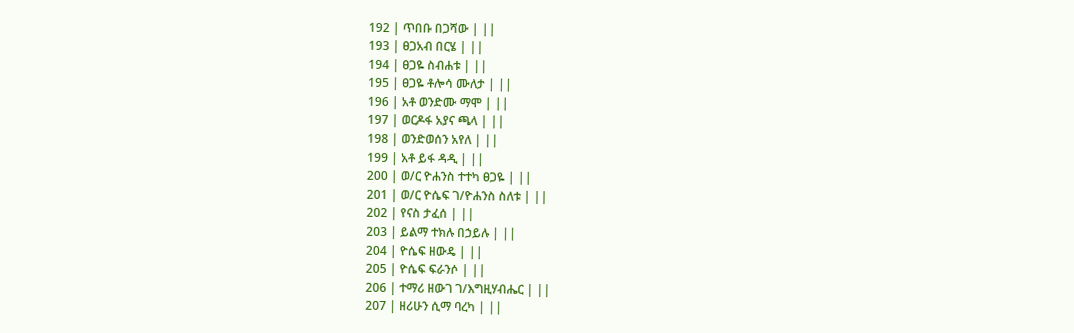192 | ጥበቡ በጋሻው | ||
193 | ፀጋአብ በርሄ | ||
194 | ፀጋዬ ስብሐቱ | ||
195 | ፀጋዬ ቶሎሳ ሙለታ | ||
196 | አቶ ወንድሙ ማሞ | ||
197 | ወርዶፋ አያና ጫላ | ||
198 | ወንድወሰን አየለ | ||
199 | አቶ ይፋ ዳዲ | ||
200 | ወ/ር ዮሐንስ ተተካ ፀጋዬ | ||
201 | ወ/ር ዮሴፍ ገ/ዮሐንስ ስለቱ | ||
202 | የናስ ታፈሰ | ||
203 | ይልማ ተክሉ በኃይሉ | ||
204 | ዮሴፍ ዘውዴ | ||
205 | ዮሴፍ ፍራንሶ | ||
206 | ተማሪ ዘውገ ገ/እግዚሃብሔር | ||
207 | ዘሪሁን ሲማ ባረካ | ||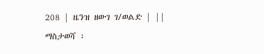208 | ዜንዝ ዘውገ ገ/ወልድ | ||
ማስታወሻ ፡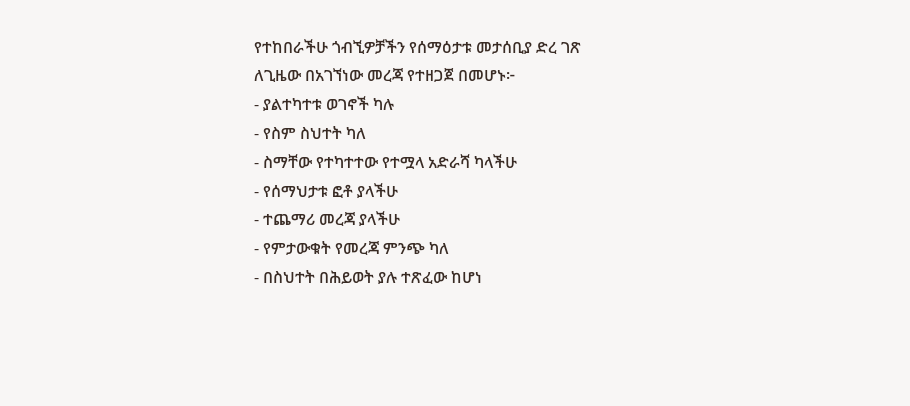የተከበራችሁ ጎብኚዎቻችን የሰማዕታቱ መታሰቢያ ድረ ገጽ
ለጊዜው በአገኘነው መረጃ የተዘጋጀ በመሆኑ፦
- ያልተካተቱ ወገኖች ካሉ
- የስም ስህተት ካለ
- ስማቸው የተካተተው የተሟላ አድራሻ ካላችሁ
- የሰማህታቱ ፎቶ ያላችሁ
- ተጨማሪ መረጃ ያላችሁ
- የምታውቁት የመረጃ ምንጭ ካለ
- በስህተት በሕይወት ያሉ ተጽፈው ከሆነ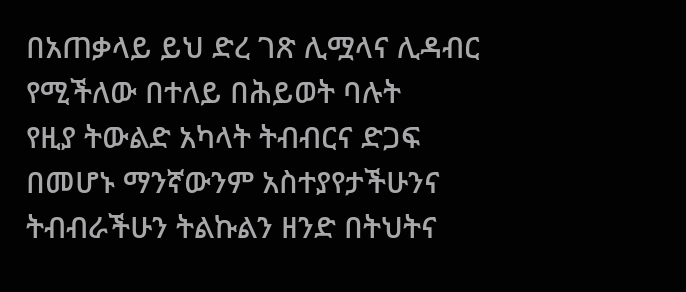በአጠቃላይ ይህ ድረ ገጽ ሊሟላና ሊዳብር የሚችለው በተለይ በሕይወት ባሉት
የዚያ ትውልድ አካላት ትብብርና ድጋፍ በመሆኑ ማንኛውንም አስተያየታችሁንና
ትብብራችሁን ትልኩልን ዘንድ በትህትና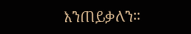እንጠይቃለን።